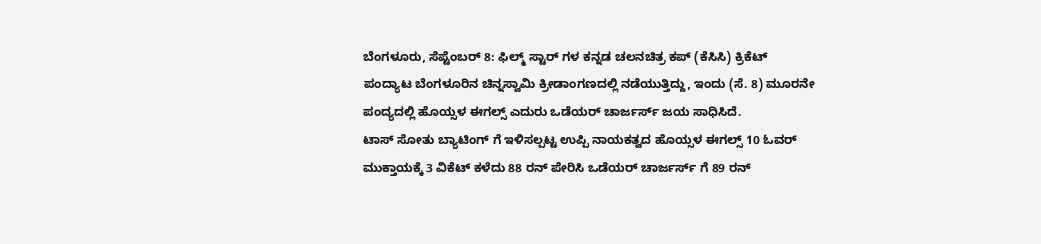ಬೆಂಗಳೂರು, ಸೆಪ್ಟೆಂಬರ್ 8: ಫಿಲ್ಮ್ ಸ್ಟಾರ್ ಗಳ ಕನ್ನಡ ಚಲನಚಿತ್ರ ಕಪ್ (ಕೆಸಿಸಿ) ಕ್ರಿಕೆಟ್ ಪಂದ್ಯಾಟ ಬೆಂಗಳೂರಿನ ಚಿನ್ನಸ್ವಾಮಿ ಕ್ರೀಡಾಂಗಣದಲ್ಲಿ ನಡೆಯುತ್ತಿದ್ದು, ಇಂದು (ಸೆ. 8) ಮೂರನೇ ಪಂದ್ಯದಲ್ಲಿ ಹೊಯ್ಸಳ ಈಗಲ್ಸ್ ಎದುರು ಒಡೆಯರ್ ಚಾರ್ಜರ್ಸ್ ಜಯ ಸಾಧಿಸಿದೆ.
ಟಾಸ್ ಸೋತು ಬ್ಯಾಟಿಂಗ್ ಗೆ ಇಳಿಸಲ್ಪಟ್ಟ ಉಪ್ಪಿ ನಾಯಕತ್ವದ ಹೊಯ್ಸಳ ಈಗಲ್ಸ್ 10 ಓವರ್ ಮುಕ್ತಾಯಕ್ಕೆ 3 ವಿಕೆಟ್ ಕಳೆದು 88 ರನ್ ಪೇರಿಸಿ ಒಡೆಯರ್ ಚಾರ್ಜರ್ಸ್ ಗೆ 89 ರನ್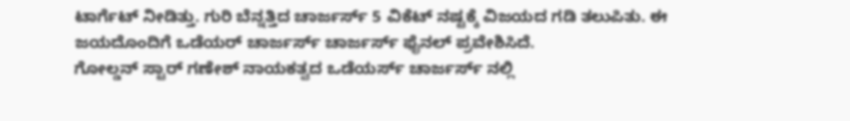ಟಾರ್ಗೆಟ್ ನೀಡಿತ್ತು. ಗುರಿ ಬೆನ್ನತ್ತಿದ ಚಾರ್ಜರ್ಸ್ 5 ವಿಕೆಟ್ ನಷ್ಟಕ್ಕೆ ವಿಜಯದ ಗಡಿ ತಲುಪಿತು. ಈ ಜಯದೊಂದಿಗೆ ಒಡೆಯರ್ ಚಾರ್ಜರ್ಸ್ ಚಾರ್ಜರ್ಸ್ ಫೈನಲ್ ಪ್ರವೇಶಿಸಿದೆ.
ಗೋಲ್ಡನ್ ಸ್ಟಾರ್ ಗಣೇಶ್ ನಾಯಕತ್ವದ ಒಡೆಯರ್ಸ್ ಚಾರ್ಜರ್ಸ್ ನಲ್ಲಿ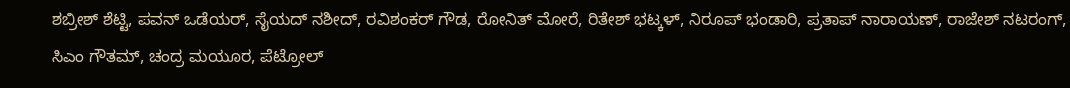ಶಬ್ರೀಶ್ ಶೆಟ್ಟಿ, ಪವನ್ ಒಡೆಯರ್, ಸೈಯದ್ ನಶೀದ್, ರವಿಶಂಕರ್ ಗೌಡ, ರೋನಿತ್ ಮೋರೆ, ರಿತೇಶ್ ಭಟ್ಕಳ್, ನಿರೂಪ್ ಭಂಡಾರಿ, ಪ್ರತಾಪ್ ನಾರಾಯಣ್, ರಾಜೇಶ್ ನಟರಂಗ್, ಸಿಎಂ ಗೌತಮ್, ಚಂದ್ರ ಮಯೂರ, ಪೆಟ್ರೋಲ್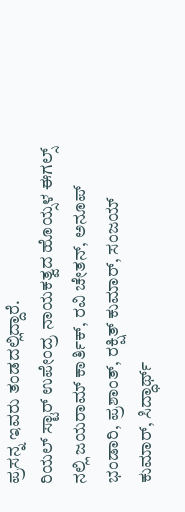ಪ್ರಸನ್ನ ಇವರು ತಂಡದಲ್ಲಿದ್ದಾರೆ.
ರಿಯಲ್ ಸ್ಟಾರ್ ಉಪೇಂದ್ರ ನಾಯಕತ್ವದ ಹೊಯ್ಸಳ ಈಗಲ್ಸ್ ನಲ್ಲಿ ಜಯರಾಮ್ ಕಾರ್ತಿಕ್, ರವಿ ಚೇತನ್, ಅನೂಪ್ ಭಂಡಾರಿ, ಪ್ರಶಾಂತ್, ರಕ್ಷಿತ್ ಕುಮಾರ್, ಸಂಜಯ್ ಕುಮಾರ್, ಸಿದ್ಧಾರ್ಥ್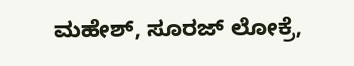ಮಹೇಶ್, ಸೂರಜ್ ಲೋಕ್ರೆ,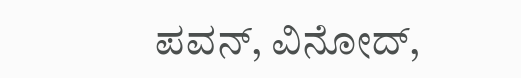ಪವನ್, ವಿನೋದ್,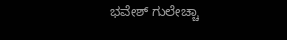ಭವೇಶ್ ಗುಲೇಚ್ಚಾ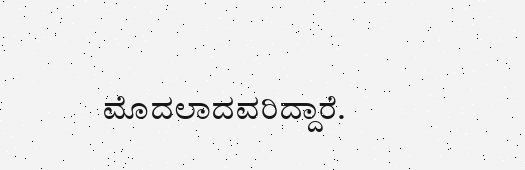ಮೊದಲಾದವರಿದ್ದಾರೆ.